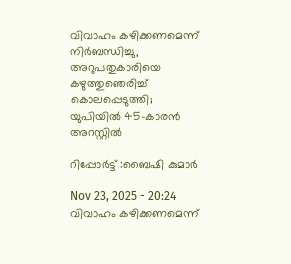വിവാഹം കഴിക്കണമെന്ന് നിർബന്ധിച്ചു, അറുപതുകാരിയെ കഴുത്തുഞെരിച്ച് കൊലപ്പെടുത്തി; യുപിയിൽ 45-കാരൻ അറസ്റ്റിൽ

റിപ്പോർട്ട് :ബൈഷി കുമാർ

Nov 23, 2025 - 20:24
വിവാഹം കഴിക്കണമെന്ന്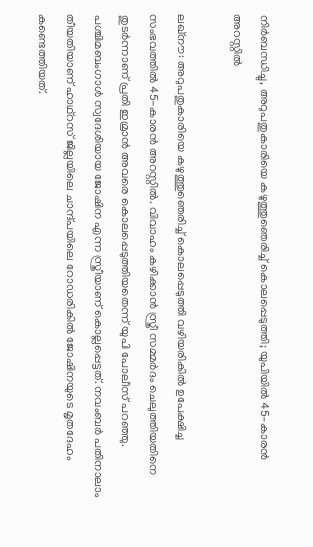നിർബന്ധിച്ചു, അറുപതുകാരിയെ കഴുത്തുഞെരിച്ച് കൊലപ്പെടുത്തി; യുപിയിൽ 45-കാരൻ അറസ്റ്റിൽ

ലഖ്നൗ: അറുപതുകാരിയെ കഴുത്തുഞെരിച്ച് കൊലപ്പെടുത്തി വഴിയരികിൽ ഉപേക്ഷിച്ച സംഭവത്തിൽ 45-കാരൻ അറസ്റ്റിൽ. വിവാഹം കഴിക്കാൻ സ്ത്രീ സമ്മർദം ചെലുത്തിയതിനെ തുടർന്നാണ് പ്രതി ഇമ്രാൻ അവരെ കൊലപ്പെടുത്തിയതെന്ന് യുപി പോലീസ് പറഞ്ഞു. പശ്ചിമബംഗാൾ സ്വദേശിയായ ജോഷിന എന്ന സ്ത്രീയാണ് കൊല്ലപ്പെട്ടത്. നവംബർ പതിനാലാം തീയതിയാണ് ഹാഥ്റസ് ജില്ലയിലെ ചാന്ദ്പയിലെ റോഡരികിൽ ജോഷിനയുടെ മൃതദേഹം കണ്ടെത്തിയത്.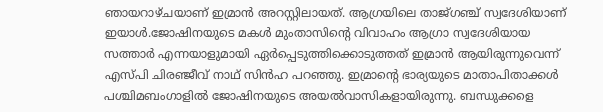ഞായറാഴ്ചയാണ് ഇമ്രാൻ അറസ്റ്റിലായത്. ആഗ്രയിലെ താജ്ഗഞ്ച് സ്വദേശിയാണ് ഇയാൾ.ജോഷിനയുടെ മകൾ മുംതാസിന്റെ വിവാഹം ആഗ്രാ സ്വദേശിയായ സത്താർ എന്നയാളുമായി ഏർപ്പെടുത്തിക്കൊടുത്തത് ഇമ്രാൻ ആയിരുന്നുവെന്ന് എസ്‌പി ചിരഞ്ജീവ് നാഥ് സിൻഹ പറഞ്ഞു. ഇമ്രാന്റെ ഭാര്യയുടെ മാതാപിതാക്കൾ പശ്ചിമബംഗാളിൽ ജോഷിനയുടെ അയൽവാസികളായിരുന്നു. ബന്ധുക്കളെ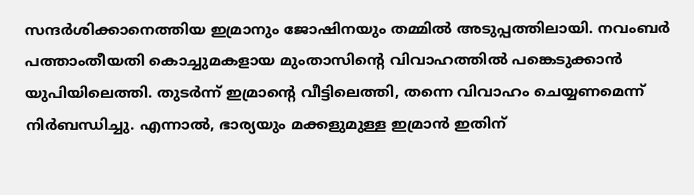സന്ദർശിക്കാനെത്തിയ ഇമ്രാനും ജോഷിനയും തമ്മിൽ അടുപ്പത്തിലായി. നവംബർ പത്താംതീയതി കൊച്ചുമകളായ മുംതാസിന്റെ വിവാഹത്തിൽ പങ്കെടുക്കാൻ യുപിയിലെത്തി. തുടർന്ന് ഇമ്രാന്റെ വീട്ടിലെത്തി, തന്നെ വിവാഹം ചെയ്യണമെന്ന് നിർബന്ധിച്ചു. എന്നാൽ, ഭാര്യയും മക്കളുമുള്ള ഇമ്രാൻ ഇതിന്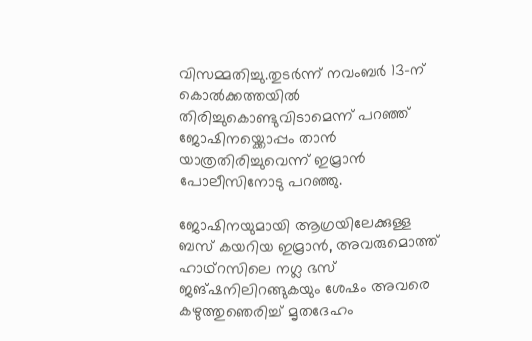വിസമ്മതിച്ചു.തുടർന്ന് നവംബർ 13-ന് കൊൽക്കത്തയിൽ തിരിച്ചുകൊണ്ടുവിടാമെന്ന് പറഞ്ഞ് ജോഷിനയ്ക്കൊപ്പം താൻ യാത്രതിരിച്ചുവെന്ന് ഇമ്രാൻ പോലീസിനോടു പറഞ്ഞു.

ജോഷിനയുമായി ആഗ്രയിലേക്കുള്ള ബസ് കയറിയ ഇമ്രാൻ, അവരുമൊത്ത് ഹാഥ്റസിലെ നഗ്ല ഭസ് ജങ്ഷനിലിറങ്ങുകയും ശേഷം അവരെ കഴുത്തുഞെരിച്ച് മൃതദേഹം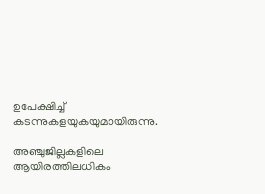ഉപേക്ഷിച്ച് കടന്നുകളയുകയുമായിരുന്നു.

അഞ്ചുജില്ലകളിലെ ആയിരത്തിലധികം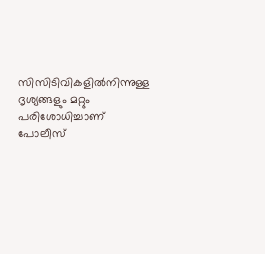സിസിടിവികളിൽനിന്നുള്ള ദൃശ്യങ്ങളും മറ്റും പരിശോധിച്ചാണ് പോലീസ്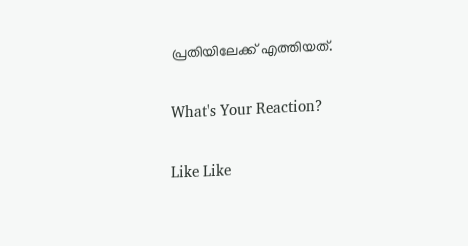പ്രതിയിലേക്ക് എത്തിയത്.

What's Your Reaction?

Like Like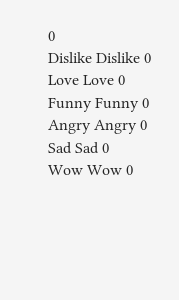0
Dislike Dislike 0
Love Love 0
Funny Funny 0
Angry Angry 0
Sad Sad 0
Wow Wow 0